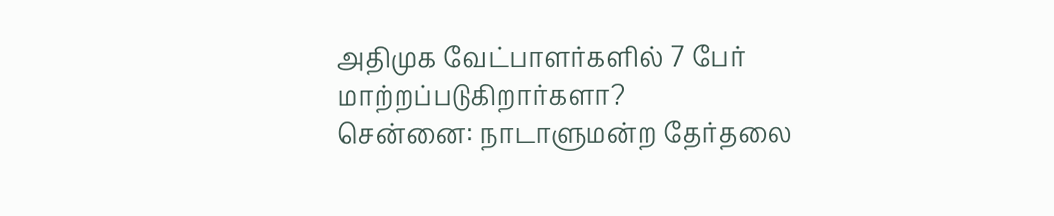அதிமுக வேட்பாளர்களில் 7 பேர் மாற்றப்படுகிறார்களா?
சென்னை: நாடாளுமன்ற தேர்தலை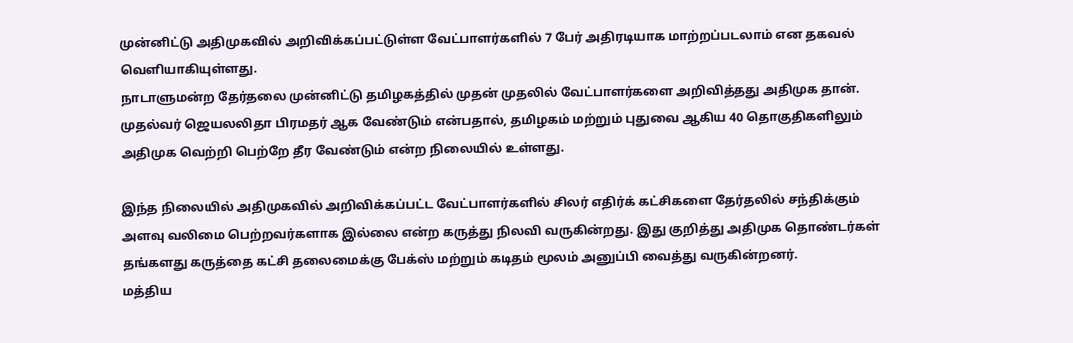முன்னிட்டு அதிமுகவில் அறிவிக்கப்பட்டுள்ள வேட்பாளர்களில் 7 பேர் அதிரடியாக மாற்றப்படலாம் என தகவல் வெளியாகியுள்ளது.
நாடாளுமன்ற தேர்தலை முன்னிட்டு தமிழகத்தில் முதன் முதலில் வேட்பாளர்களை அறிவித்தது அதிமுக தான். முதல்வர் ஜெயலலிதா பிரமதர் ஆக வேண்டும் என்பதால், தமிழகம் மற்றும் புதுவை ஆகிய 40 தொகுதிகளிலும் அதிமுக வெற்றி பெற்றே தீர வேண்டும் என்ற நிலையில் உள்ளது.

இந்த நிலையில் அதிமுகவில் அறிவிக்கப்பட்ட வேட்பாளர்களில் சிலர் எதிர்க் கட்சிகளை தேர்தலில் சந்திக்கும் அளவு வலிமை பெற்றவர்களாக இல்லை என்ற கருத்து நிலவி வருகின்றது. இது குறித்து அதிமுக தொண்டர்கள் தங்களது கருத்தை கட்சி தலைமைக்கு பேக்ஸ் மற்றும் கடிதம் மூலம் அனுப்பி வைத்து வருகின்றனர்.
மத்திய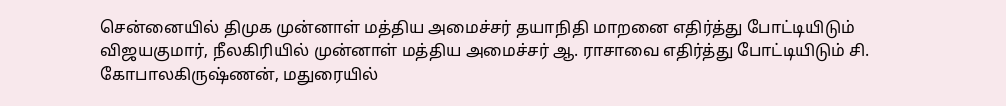சென்னையில் திமுக முன்னாள் மத்திய அமைச்சர் தயாநிதி மாறனை எதிர்த்து போட்டியிடும் விஜயகுமார், நீலகிரியில் முன்னாள் மத்திய அமைச்சர் ஆ. ராசாவை எதிர்த்து போட்டியிடும் சி. கோபாலகிருஷ்ணன், மதுரையில்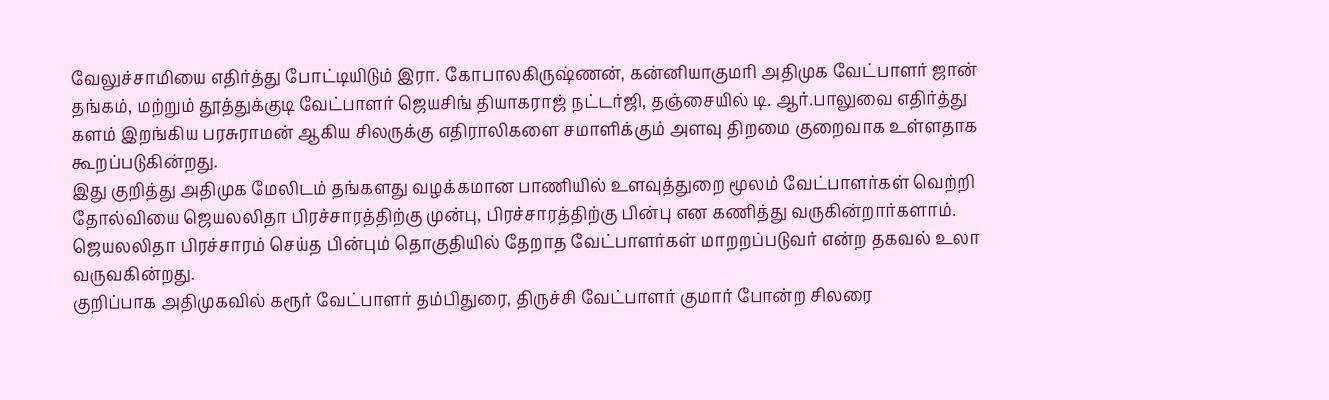வேலுச்சாமியை எதிர்த்து போட்டியிடும் இரா. கோபாலகிருஷ்ணன், கன்னியாகுமரி அதிமுக வேட்பாளர் ஜான் தங்கம், மற்றும் தூத்துக்குடி வேட்பாளர் ஜெயசிங் தியாகராஜ் நட்டர்ஜி, தஞ்சையில் டி. ஆர்.பாலுவை எதிர்த்து களம் இறங்கிய பரசுராமன் ஆகிய சிலருக்கு எதிராலிகளை சமாளிக்கும் அளவு திறமை குறைவாக உள்ளதாக கூறப்படுகின்றது.
இது குறித்து அதிமுக மேலிடம் தங்களது வழக்கமான பாணியில் உளவுத்துறை மூலம் வேட்பாளர்கள் வெற்றி தோல்வியை ஜெயலலிதா பிரச்சாரத்திற்கு முன்பு, பிரச்சாரத்திற்கு பின்பு என கணித்து வருகின்றார்களாம். ஜெயலலிதா பிரச்சாரம் செய்த பின்பும் தொகுதியில் தேறாத வேட்பாளர்கள் மாறறப்படுவர் என்ற தகவல் உலா வருவகின்றது.
குறிப்பாக அதிமுகவில் கரூர் வேட்பாளர் தம்பிதுரை, திருச்சி வேட்பாளர் குமார் போன்ற சிலரை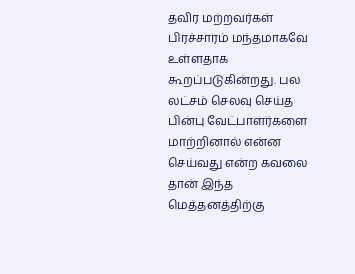தவிர மற்றவர்கள் பிரச்சாரம் மந்தமாகவே உள்ளதாக கூறப்படுகின்றது. பல லட்சம் செலவு செய்த பின்பு வேட்பாளர்களை மாற்றினால் என்ன செய்வது என்ற கவலை தான் இந்த மெத்தனத்திற்கு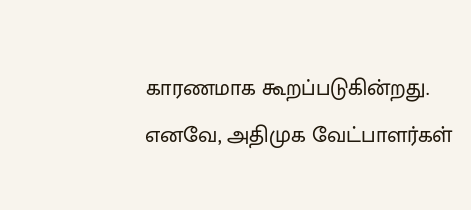காரணமாக கூறப்படுகின்றது.
எனவே, அதிமுக வேட்பாளர்கள்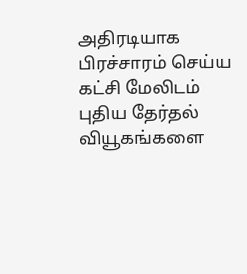அதிரடியாக பிரச்சாரம் செய்ய கட்சி மேலிடம் புதிய தேர்தல் வியூகங்களை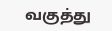வகுத்து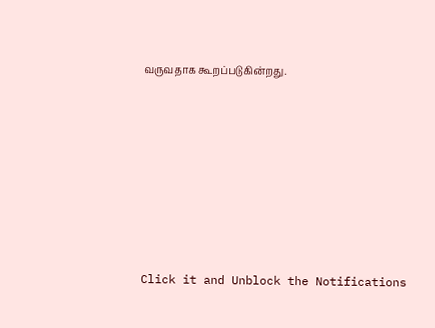வருவதாக கூறப்படுகின்றது.












Click it and Unblock the Notifications